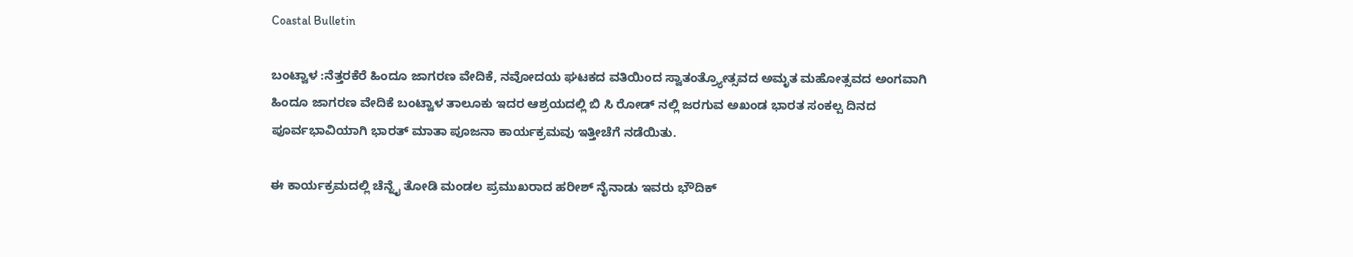Coastal Bulletin

ಬಂಟ್ವಾಳ :ನೆತ್ತರಕೆರೆ ಹಿಂದೂ ಜಾಗರಣ ವೇದಿಕೆ, ನವೋದಯ ಘಟಕದ ವತಿಯಿಂದ ಸ್ವಾತಂತ್ರ್ಯೋತ್ಸವದ ಅಮೃತ ಮಹೋತ್ಸವದ ಅಂಗವಾಗಿ ಹಿಂದೂ ಜಾಗರಣ ವೇದಿಕೆ ಬಂಟ್ವಾಳ ತಾಲೂಕು ಇದರ ಆಶ್ರಯದಲ್ಲಿ ಬಿ ಸಿ ರೋಡ್ ನಲ್ಲಿ ಜರಗುವ ಅಖಂಡ ಭಾರತ ಸಂಕಲ್ಪ ದಿನದ ಪೂರ್ವಭಾವಿಯಾಗಿ ಭಾರತ್ ಮಾತಾ ಪೂಜನಾ ಕಾರ್ಯಕ್ರಮವು ಇತ್ತೀಚೆಗೆ ನಡೆಯಿತು.

ಈ ಕಾರ್ಯಕ್ರಮದಲ್ಲಿ ಚೆನ್ನೈ ತೋಡಿ ಮಂಡಲ ಪ್ರಮುಖರಾದ ಹರೀಶ್ ನೈನಾಡು ಇವರು ಭೌದಿಕ್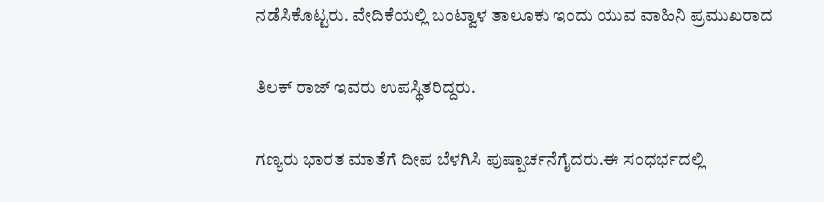ನಡೆಸಿಕೊಟ್ಟರು. ವೇದಿಕೆಯಲ್ಲಿ ಬಂಟ್ವಾಳ ತಾಲೂಕು ಇಂದು ಯುವ ವಾಹಿನಿ ಪ್ರಮುಖರಾದ

ತಿಲಕ್ ರಾಜ್ ಇವರು ಉಪಸ್ಥಿತರಿದ್ದರು.

ಗಣ್ಯರು ಭಾರತ ಮಾತೆಗೆ ದೀಪ ಬೆಳಗಿಸಿ ಪುಷ್ಪಾರ್ಚನೆಗೈದರು.ಈ ಸಂಧರ್ಭದಲ್ಲಿ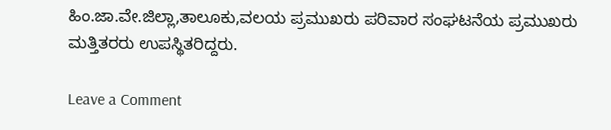ಹಿಂ.ಜಾ.ವೇ.ಜಿಲ್ಲಾ,ತಾಲೂಕು,ವಲಯ ಪ್ರಮುಖರು ಪರಿವಾರ ಸಂಘಟನೆಯ ಪ್ರಮುಖರು ಮತ್ತಿತರರು ಉಪಸ್ಥಿತರಿದ್ದರು.

Leave a Comment